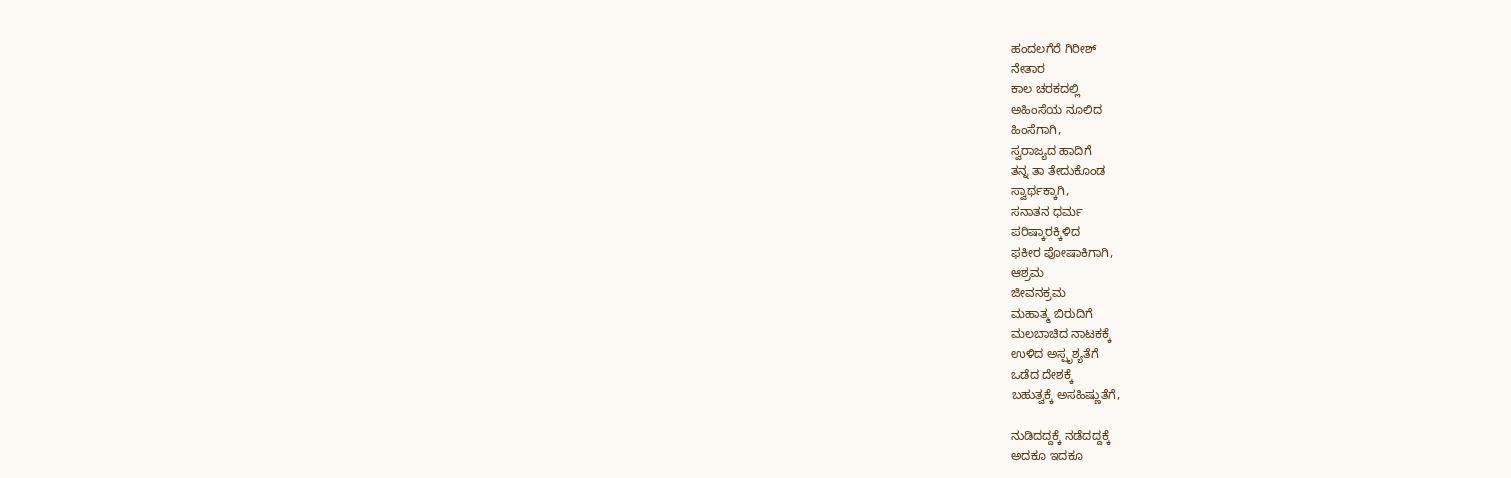ಹಂದಲಗೆರೆ ಗಿರೀಶ್
ನೇತಾರ
ಕಾಲ ಚರಕದಲ್ಲಿ
ಅಹಿಂಸೆಯ ನೂಲಿದ
ಹಿಂಸೆಗಾಗಿ,
ಸ್ವರಾಜ್ಯದ ಹಾದಿಗೆ
ತನ್ನ ತಾ ತೇದುಕೊಂಡ
ಸ್ವಾರ್ಥಕ್ಕಾಗಿ,
ಸನಾತನ ಧರ್ಮ
ಪರಿಷ್ಕಾರಕ್ಕಿಳಿದ
ಫಕೀರ ಪೋಷಾಕಿಗಾಗಿ,
ಆಶ್ರಮ
ಜೀವನಕ್ರಮ
ಮಹಾತ್ಮ ಬಿರುದಿಗೆ
ಮಲಬಾಚಿದ ನಾಟಕಕ್ಕೆ
ಉಳಿದ ಅಸ್ಪೃಶ್ಯತೆಗೆ
ಒಡೆದ ದೇಶಕ್ಕೆ
ಬಹುತ್ವಕ್ಕೆ ಅಸಹಿಷ್ಣುತೆಗೆ,

ನುಡಿದದ್ದಕ್ಕೆ ನಡೆದದ್ದಕ್ಕೆ
ಅದಕೂ ಇದಕೂ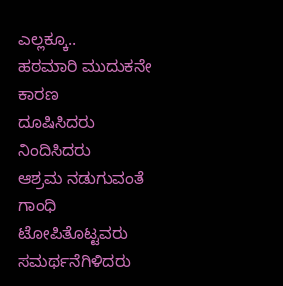ಎಲ್ಲಕ್ಕೂ..
ಹಠಮಾರಿ ಮುದುಕನೇ ಕಾರಣ
ದೂಷಿಸಿದರು ನಿಂದಿಸಿದರು
ಆಶ್ರಮ ನಡುಗುವಂತೆ
ಗಾಂಧಿ ಟೋಪಿತೊಟ್ಟವರು
ಸಮರ್ಥನೆಗಿಳಿದರು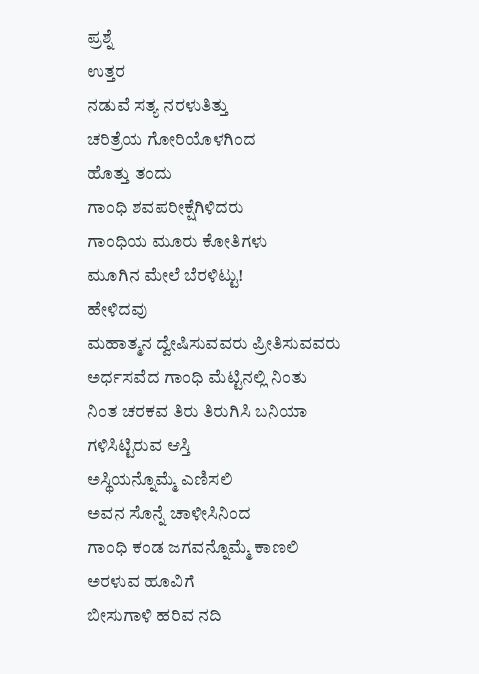ಪ್ರಶ್ನೆ
ಉತ್ತರ
ನಡುವೆ ಸತ್ಯ ನರಳುತಿತ್ತು
ಚರಿತ್ರೆಯ ಗೋರಿಯೊಳಗಿಂದ
ಹೊತ್ತು ತಂದು
ಗಾಂಧಿ ಶವಪರೀಕ್ಷೆಗಿಳಿದರು
ಗಾಂಧಿಯ ಮೂರು ಕೋತಿಗಳು
ಮೂಗಿನ ಮೇಲೆ ಬೆರಳಿಟ್ಟು!
ಹೇಳಿದವು
ಮಹಾತ್ಮನ ದ್ವೇಷಿಸುವವರು ಪ್ರೀತಿಸುವವರು
ಅರ್ಧಸವೆದ ಗಾಂಧಿ ಮೆಟ್ಟಿನಲ್ಲಿ ನಿಂತು
ನಿಂತ ಚರಕವ ತಿರು ತಿರುಗಿಸಿ ಬನಿಯಾ
ಗಳಿಸಿಟ್ಟಿರುವ ಆಸ್ತಿ
ಅಸ್ಥಿಯನ್ನೊಮ್ಮೆ ಎಣಿಸಲಿ
ಅವನ ಸೊನ್ನೆ ಚಾಳೀಸಿನಿಂದ
ಗಾಂಧಿ ಕಂಡ ಜಗವನ್ನೊಮ್ಮೆ ಕಾಣಲಿ
ಅರಳುವ ಹೂವಿಗೆ
ಬೀಸುಗಾಳಿ ಹರಿವ ನದಿ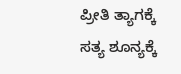ಪ್ರೀತಿ ತ್ಯಾಗಕ್ಕೆ ಸತ್ಯ ಶೂನ್ಯಕ್ಕೆ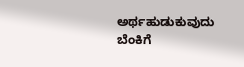ಅರ್ಥಹುಡುಕುವುದು
ಬೆಂಕಿಗೆ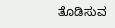ತೊಡಿಸುವ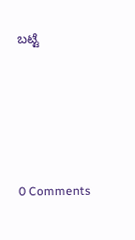ಬಟ್ಟೆ






0 Comments